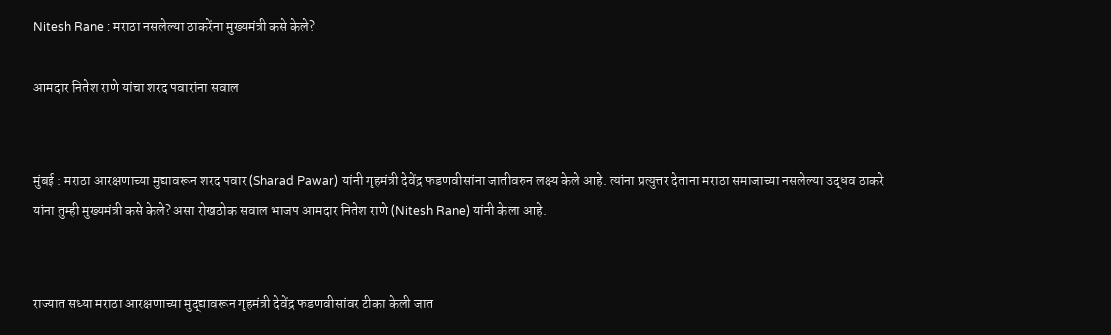Nitesh Rane : मराठा नसलेल्या ठाकरेंना मुख्यमंत्री कसे केले?

आमदार नितेश राणे यांचा शरद पवारांना सवाल


मुंबई : मराठा आरक्षणाच्या मुद्यावरून शरद पवार (Sharad Pawar) यांनी गृहमंत्री देवेंद्र फडणवीसांना जातीवरुन लक्ष्य केले आहे. त्यांना प्रत्युत्तर देताना मराठा समाजाच्या नसलेल्या उद्धव ठाकरे यांना तुम्ही मुख्यमंत्री कसे केले? असा रोखठोक सवाल भाजप आमदार नितेश राणे (Nitesh Rane) यांनी केला आहे.


राज्यात सध्या मराठा आरक्षणाच्या मुद्द्यावरून गृहमंत्री देवेंद्र फडणवीसांवर टीका केली जात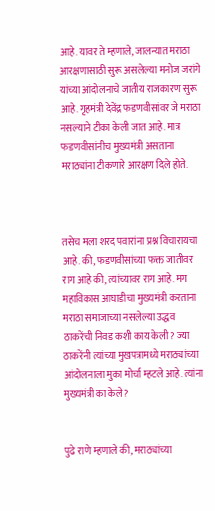आहे. यावर ते म्हणाले, जालन्यात मराठा आरक्षणासाठी सुरू असलेल्या मनोज जरांगे यांच्या आंदोलनाचे जातीय राजकारण सुरू आहे. गृहमंत्री देवेंद्र फडणवीसांवर जे मराठा नसल्याने टीका केली जात आहे. मात्र फडणवीसांनीच मुख्यमंत्री असताना मराठ्यांना टीकणारे आरक्षण दिले होते.



तसेच मला शरद पवारांना प्रश्न विचारायचा आहे. की, फडणवीसांच्या फक्त जातीवर राग आहे की, त्यांच्यावर राग आहे. मग महाविकास आघाडीचा मुख्यमंत्री करताना मराठा समाजाच्या नसलेल्या उद्धव ठाकरेंची निवड कशी काय केली? ज्या ठाकरेंनी त्यांच्या मुखपत्रामध्ये मराठ्यांच्या आंदोलनाला मुका मोर्चा म्हटले आहे. त्यांना मुख्यमंत्री का केले?


पुढे राणे म्हणाले की, मराठ्यांच्या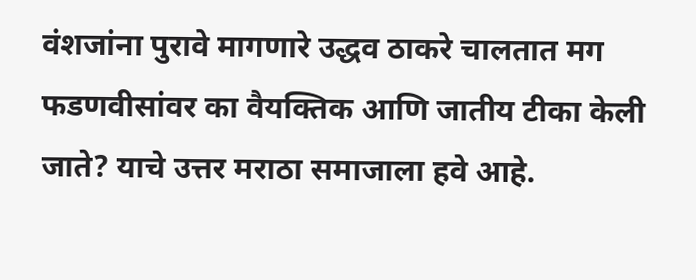वंशजांना पुरावे मागणारे उद्धव ठाकरे चालतात मग फडणवीसांवर का वैयक्तिक आणि जातीय टीका केली जाते? याचे उत्तर मराठा समाजाला हवे आहे.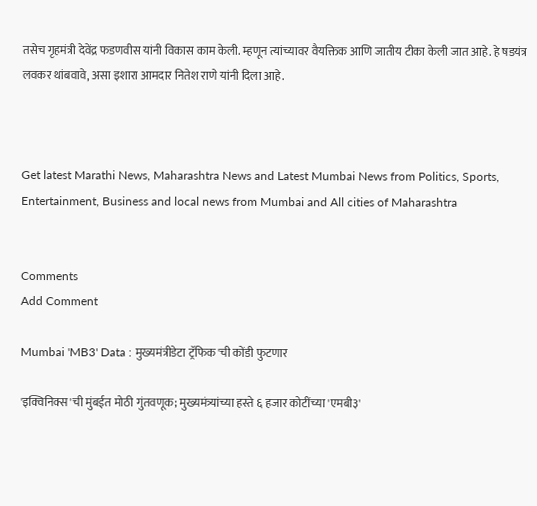तसेच गृहमंत्री देवेंद्र फडणवीस यांनी विकास काम केली. म्हणून त्यांच्यावर वैयक्तिक आणि जातीय टीका केली जात आहे. हे षडयंत्र लवकर थांबवावे, असा इशारा आमदार नितेश राणे यांनी दिला आहे.



Get latest Marathi News, Maharashtra News and Latest Mumbai News from Politics, Sports, Entertainment, Business and local news from Mumbai and All cities of Maharashtra


Comments
Add Comment

Mumbai 'MB3' Data : मुख्यमंत्रीडेटा ट्रॅफिक'ची कोंडी फुटणार

'इक्विनिक्स'ची मुंबईत मोठी गुंतवणूक; मुख्यमंत्र्यांच्या हस्ते ६ हजार कोटींच्या 'एमबी३'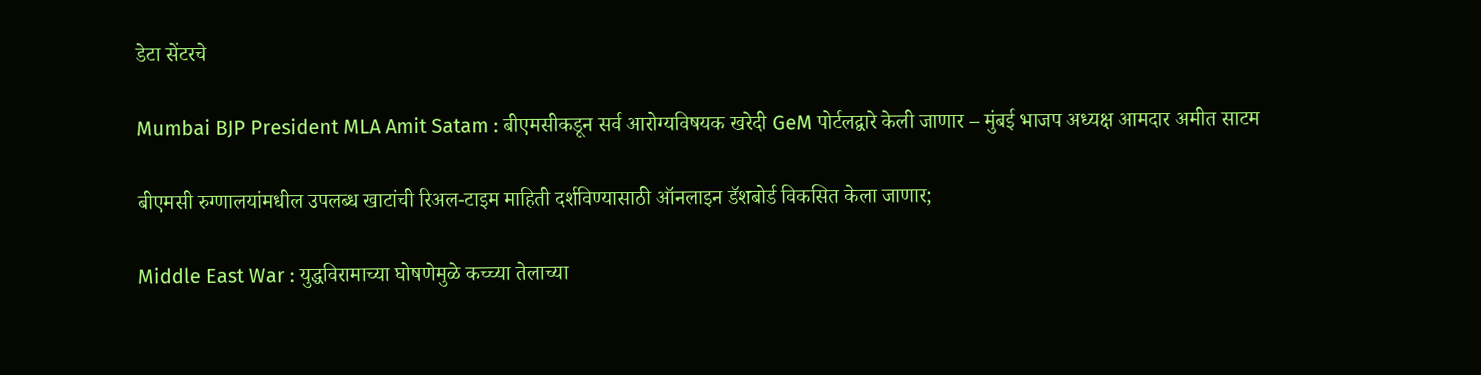डेटा सेंटरचे

Mumbai BJP President MLA Amit Satam : बीएमसीकडून सर्व आरोग्यविषयक खरेदी GeM पोर्टलद्वारे केली जाणार – मुंबई भाजप अध्यक्ष आमदार अमीत साटम

बीएमसी रुग्णालयांमधील उपलब्ध खाटांची रिअल-टाइम माहिती दर्शविण्यासाठी ऑनलाइन डॅशबोर्ड विकसित केला जाणार;

Middle East War : युद्धविरामाच्या घोषणेमुळे कच्च्या तेलाच्या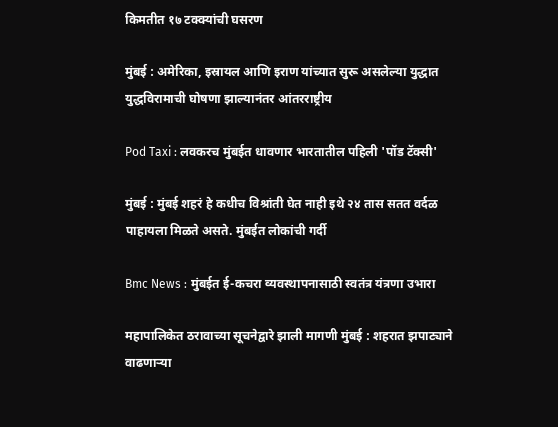किमतीत १७ टक्क्यांची घसरण

मुंबई : अमेरिका, इस्रायल आणि इराण यांच्यात सुरू असलेल्या युद्धात युद्धविरामाची घोषणा झाल्यानंतर आंतरराष्ट्रीय

Pod Taxi : लवकरच मुंबईत धावणार भारतातील पहिली 'पॉड टॅक्सी'

मुंबई : मुंबई शहरं हे कधीच विश्रांती घेत नाही इथे २४ तास सतत वर्दळ पाहायला मिळते असते. मुंबईत लोकांची गर्दी

Bmc News : मुंबईत ई-कचरा व्यवस्थापनासाठी स्वतंत्र यंत्रणा उभारा

महापालिकेत ठरावाच्या सूचनेद्वारे झाली मागणी मुंबई : शहरात झपाट्याने वाढणाऱ्या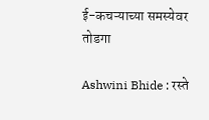ई-कचऱ्याच्या समस्येवर तोडगा

Ashwini Bhide : रस्ते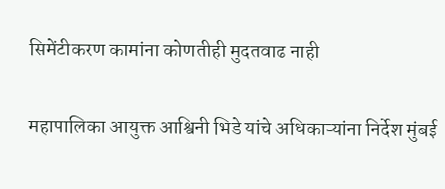सिमेंटीकरण कामांना कोणतीही मुदतवाढ नाही

महापालिका आयुक्त आश्विनी भिडे यांचे अधिकाऱ्यांना निर्देश मुंबई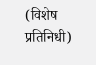(विशेष प्रतिनिधी)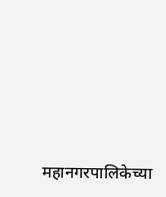महानगरपालिकेच्या